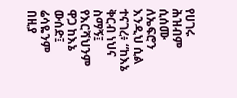የሀገሩ ሕዝብም ሲሰሙ ለኤፍሮን እንዲህ ሲል ተናገረ፥ “ከእኔ ቅርብ ነህና ስማኝ፤ የእርሻህንም ዋጋ ከእኔ ውሰድ፤ ሬሳዬንም በዚያ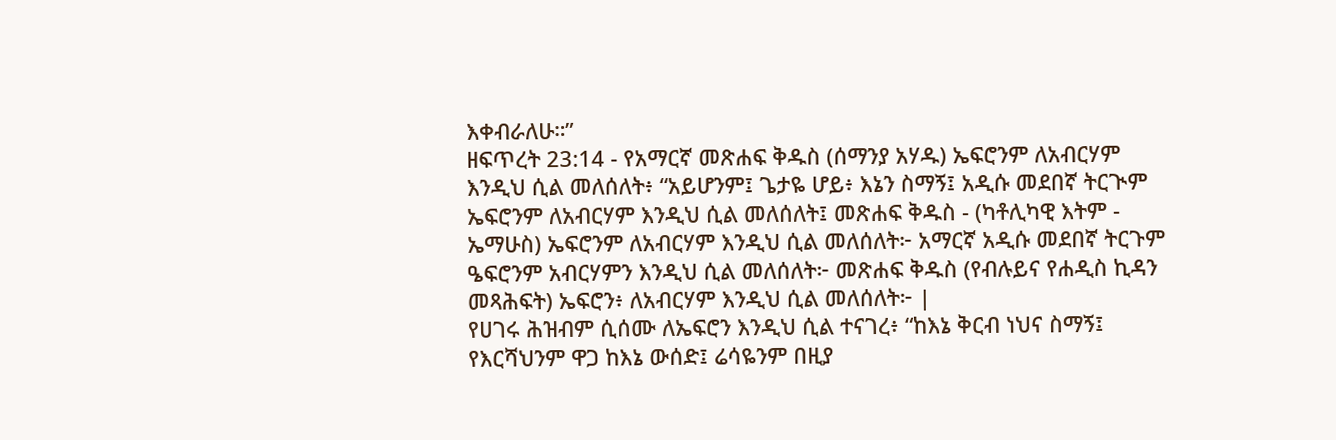እቀብራለሁ።”
ዘፍጥረት 23:14 - የአማርኛ መጽሐፍ ቅዱስ (ሰማንያ አሃዱ) ኤፍሮንም ለአብርሃም እንዲህ ሲል መለሰለት፥ “አይሆንም፤ ጌታዬ ሆይ፥ እኔን ስማኝ፤ አዲሱ መደበኛ ትርጒም ኤፍሮንም ለአብርሃም እንዲህ ሲል መለሰለት፤ መጽሐፍ ቅዱስ - (ካቶሊካዊ እትም - ኤማሁስ) ኤፍሮንም ለአብርሃም እንዲህ ሲል መለሰለት፦ አማርኛ አዲሱ መደበኛ ትርጉም ዔፍሮንም አብርሃምን እንዲህ ሲል መለሰለት፦ መጽሐፍ ቅዱስ (የብሉይና የሐዲስ ኪዳን መጻሕፍት) ኤፍሮን፥ ለአብርሃም እንዲህ ሲል መለሰለት፦ |
የሀገሩ ሕዝብም ሲሰሙ ለኤፍሮን እንዲህ ሲል ተናገረ፥ “ከእኔ ቅርብ ነህና ስማኝ፤ የእርሻህንም ዋጋ ከእኔ ውሰድ፤ ሬሳዬንም በዚያ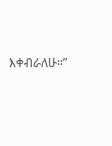እቀብራለሁ።”